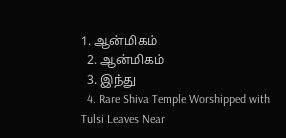1. ஆன்மிகம்
  2. ஆன்மிகம்
  3. இந்து
  4. Rare Shiva Temple Worshipped with Tulsi Leaves Near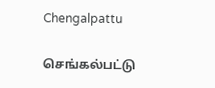Chengalpattu

செங்கல்பட்டு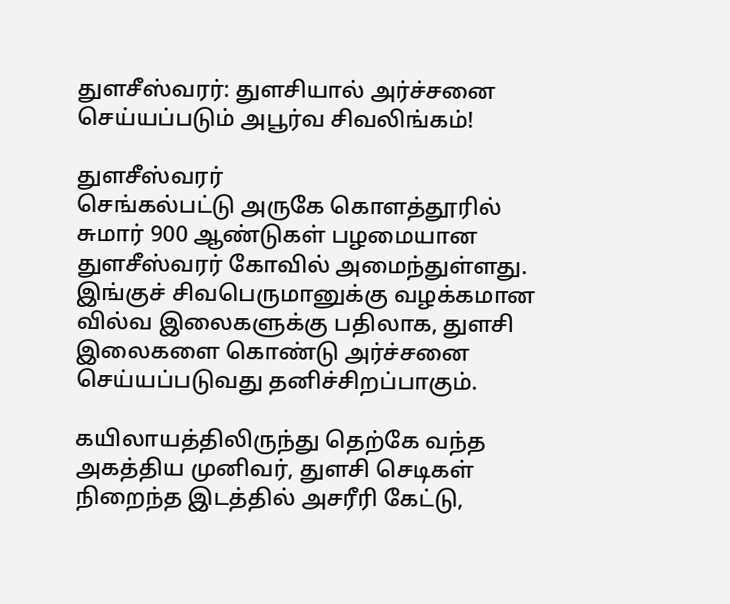துளசீஸ்வரர்: துளசியால் அர்ச்சனை செய்யப்படும் அபூர்வ சிவலிங்கம்!

துளசீஸ்வரர்
செங்கல்பட்டு அருகே கொளத்தூரில் சுமார் 900 ஆண்டுகள் பழமையான துளசீஸ்வரர் கோவில் அமைந்துள்ளது. இங்குச் சிவபெருமானுக்கு வழக்கமான வில்வ இலைகளுக்கு பதிலாக, துளசி இலைகளை கொண்டு அர்ச்சனை செய்யப்படுவது தனிச்சிறப்பாகும்.

கயிலாயத்திலிருந்து தெற்கே வந்த அகத்திய முனிவர், துளசி செடிகள் நிறைந்த இடத்தில் அசரீரி கேட்டு,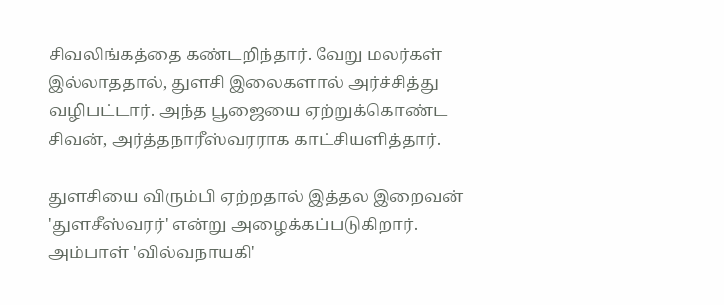சிவலிங்கத்தை கண்டறிந்தார். வேறு மலர்கள் இல்லாததால், துளசி இலைகளால் அர்ச்சித்து வழிபட்டார். அந்த பூஜையை ஏற்றுக்கொண்ட சிவன், அர்த்தநாரீஸ்வரராக காட்சியளித்தார்.

துளசியை விரும்பி ஏற்றதால் இத்தல இறைவன் 'துளசீஸ்வரர்' என்று அழைக்கப்படுகிறார். அம்பாள் 'வில்வநாயகி'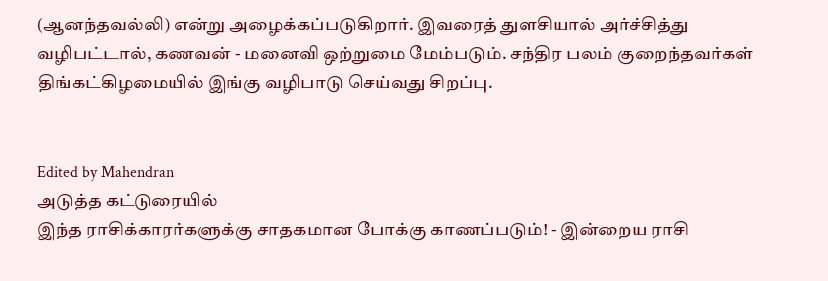(ஆனந்தவல்லி) என்று அழைக்கப்படுகிறார். இவரைத் துளசியால் அர்ச்சித்து வழிபட்டால், கணவன் - மனைவி ஒற்றுமை மேம்படும். சந்திர பலம் குறைந்தவர்கள் திங்கட்கிழமையில் இங்கு வழிபாடு செய்வது சிறப்பு.


Edited by Mahendran
அடுத்த கட்டுரையில்
இந்த ராசிக்காரர்களுக்கு சாதகமான போக்கு காணப்படும்! - இன்றைய ராசி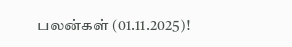பலன்கள் (01.11.2025)!